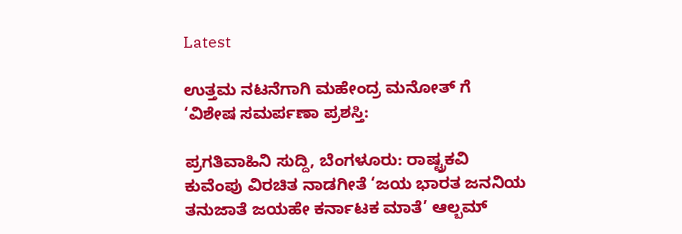Latest

ಉತ್ತಮ ನಟನೆಗಾಗಿ ಮಹೇಂದ್ರ ಮನೋತ್ ಗೆ ‘ವಿಶೇಷ ಸಮರ್ಪಣಾ ಪ್ರಶಸ್ತಿ:

ಪ್ರಗತಿವಾಹಿನಿ ಸುದ್ದಿ, ಬೆಂಗಳೂರು: ರಾಷ್ಟ್ರಕವಿ ಕುವೆಂಪು ವಿರಚಿತ ನಾಡಗೀತೆ ‘ಜಯ ಭಾರತ ಜನನಿಯ ತನುಜಾತೆ ಜಯಹೇ ಕರ್ನಾಟಕ ಮಾತೆ’ ಆಲ್ಬಮ್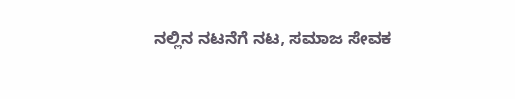ನಲ್ಲಿನ ನಟನೆಗೆ ನಟ, ಸಮಾಜ ಸೇವಕ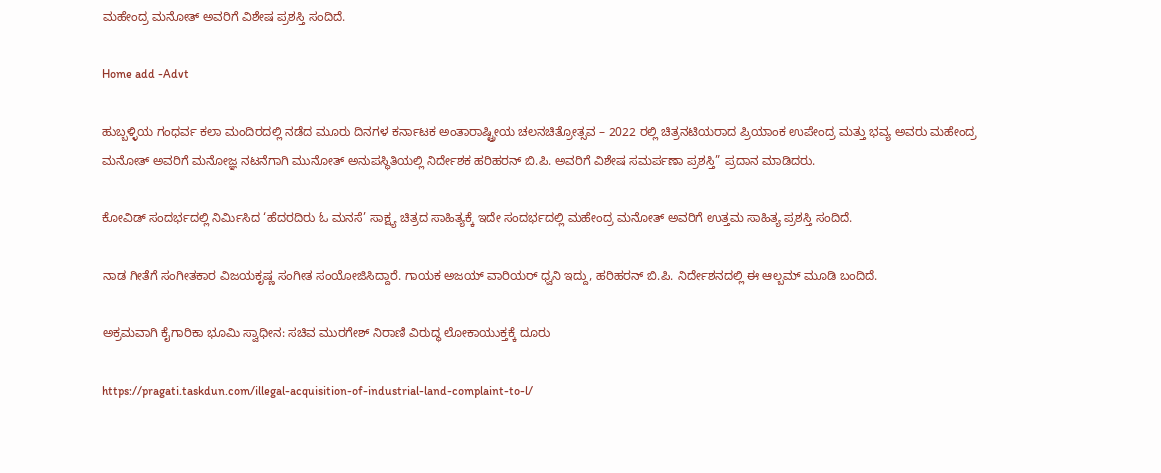ಮಹೇಂದ್ರ ಮನೋತ್ ಅವರಿಗೆ ವಿಶೇಷ ಪ್ರಶಸ್ತಿ ಸಂದಿದೆ.

Home add -Advt

ಹುಬ್ಬಳ್ಳಿಯ ಗಂಧರ್ವ ಕಲಾ ಮಂದಿರದಲ್ಲಿ ನಡೆದ ಮೂರು ದಿನಗಳ ಕರ್ನಾಟಕ ಅಂತಾರಾಷ್ಟ್ರೀಯ ಚಲನಚಿತ್ರೋತ್ಸವ – 2022 ರಲ್ಲಿ ಚಿತ್ರನಟಿಯರಾದ ಪ್ರಿಯಾಂಕ ಉಪೇಂದ್ರ ಮತ್ತು ಭವ್ಯ ಅವರು ಮಹೇಂದ್ರ ಮನೋತ್ ಅವರಿಗೆ ಮನೋಜ್ಞ ನಟನೆಗಾಗಿ ಮುನೋತ್ ಅನುಪಸ್ಥಿತಿಯಲ್ಲಿ ನಿರ್ದೇಶಕ ಹರಿಹರನ್ ಬಿ.ಪಿ. ಅವರಿಗೆ ವಿಶೇಷ ಸಮರ್ಪಣಾ ಪ್ರಶಸ್ತಿ” ಪ್ರದಾನ ಮಾಡಿದರು.

ಕೋವಿಡ್ ಸಂದರ್ಭದಲ್ಲಿ ನಿರ್ಮಿಸಿದ ‘ಹೆದರದಿರು ಓ ಮನಸೆ’ ಸಾಕ್ಷ್ಯ ಚಿತ್ರದ ಸಾಹಿತ್ಯಕ್ಕೆ ಇದೇ ಸಂದರ್ಭದಲ್ಲಿ ಮಹೇಂದ್ರ ಮನೋತ್ ಅವರಿಗೆ ಉತ್ತಮ ಸಾಹಿತ್ಯ ಪ್ರಶಸ್ತಿ ಸಂದಿದೆ.

ನಾಡ ಗೀತೆಗೆ ಸಂಗೀತಕಾರ ವಿಜಯಕೃಷ್ಣ ಸಂಗೀತ ಸಂಯೋಜಿಸಿದ್ದಾರೆ. ಗಾಯಕ ಅಜಯ್ ವಾರಿಯರ್ ಧ್ವನಿ ಇದ್ದು, ಹರಿಹರನ್ ಬಿ.ಪಿ. ನಿರ್ದೇಶನದಲ್ಲಿ ಈ ಆಲ್ಬಮ್ ಮೂಡಿ ಬಂದಿದೆ.

ಅಕ್ರಮವಾಗಿ ಕೈಗಾರಿಕಾ ಭೂಮಿ ಸ್ವಾಧೀನ: ಸಚಿವ ಮುರಗೇಶ್ ನಿರಾಣಿ ವಿರುದ್ಧ ಲೋಕಾಯುಕ್ತಕ್ಕೆ ದೂರು

https://pragati.taskdun.com/illegal-acquisition-of-industrial-land-complaint-to-l/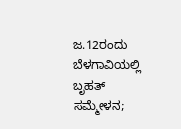ಜ.12ರಂದು ಬೆಳಗಾವಿಯಲ್ಲಿ ಬೃಹತ್ ಸಮ್ಮೇಳನ;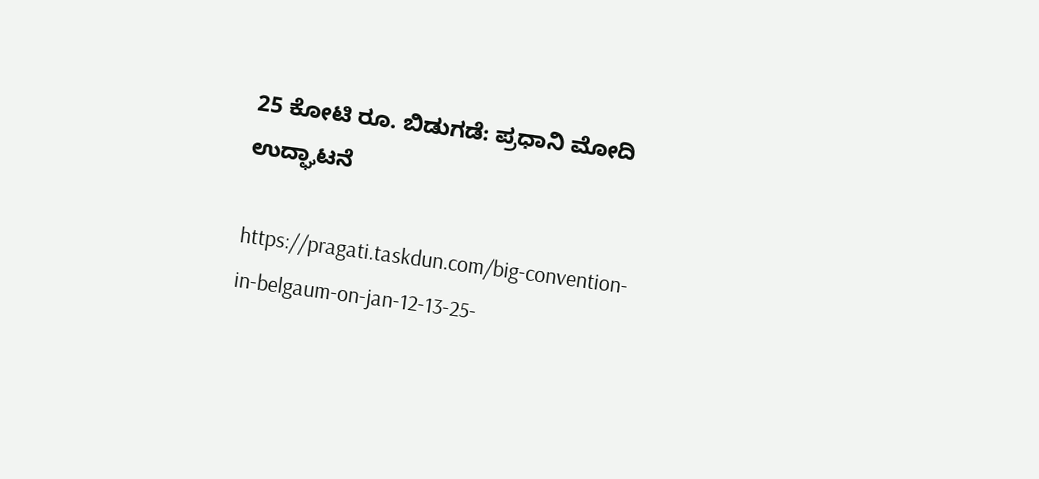25 ಕೋಟಿ ರೂ. ಬಿಡುಗಡೆ: ಪ್ರಧಾನಿ ಮೋದಿ ಉದ್ಘಾಟನೆ

https://pragati.taskdun.com/big-convention-in-belgaum-on-jan-12-13-25-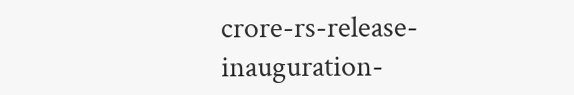crore-rs-release-inauguration-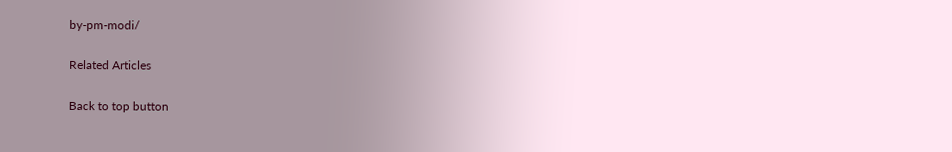by-pm-modi/

Related Articles

Back to top button